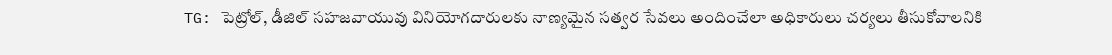TG: పెట్రోల్, డీజిల్ సహజవాయువు వినియోగదారులకు నాణ్యమైన సత్వర సేవలు అందించేలా అధికారులు చర్యలు తీసుకోవాలనికి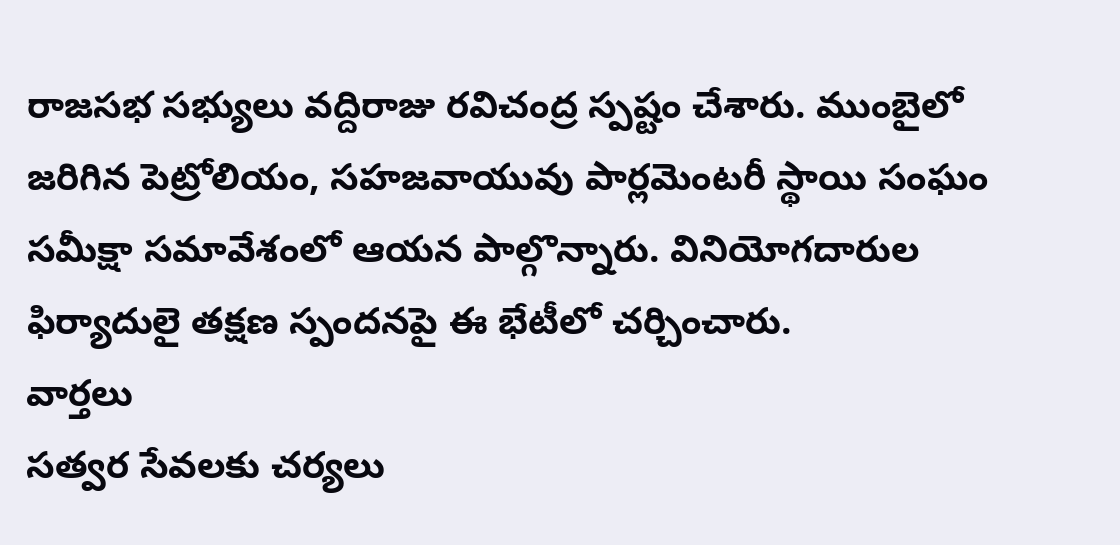రాజసభ సభ్యులు వద్దిరాజు రవిచంద్ర స్పష్టం చేశారు. ముంబైలో జరిగిన పెట్రోలియం, సహజవాయువు పార్లమెంటరీ స్థాయి సంఘం సమీక్షా సమావేశంలో ఆయన పాల్గొన్నారు. వినియోగదారుల ఫిర్యాదులై తక్షణ స్పందనపై ఈ భేటీలో చర్చించారు.
వార్తలు
సత్వర సేవలకు చర్యలు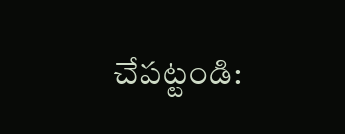చేపట్టండి: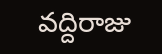వద్దిరాజు